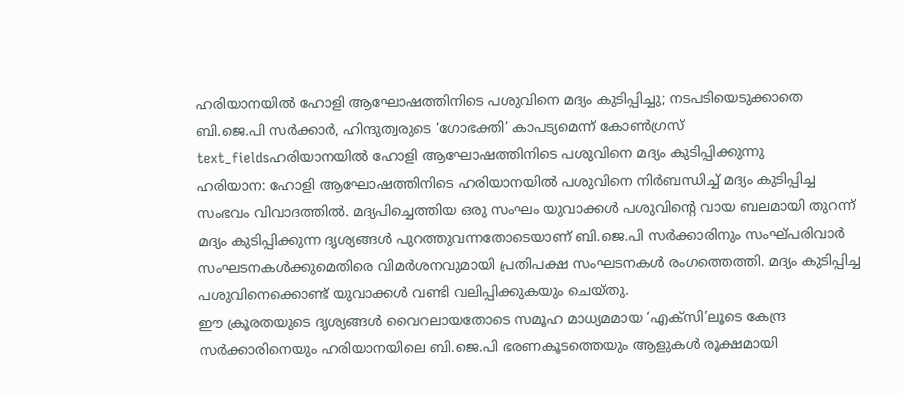ഹരിയാനയിൽ ഹോളി ആഘോഷത്തിനിടെ പശുവിനെ മദ്യം കുടിപ്പിച്ചു; നടപടിയെടുക്കാതെ ബി.ജെ.പി സർക്കാർ, ഹിന്ദുത്വരുടെ ‘ഗോഭക്തി’ കാപട്യമെന്ന് കോൺഗ്രസ്
text_fieldsഹരിയാനയിൽ ഹോളി ആഘോഷത്തിനിടെ പശുവിനെ മദ്യം കുടിപ്പിക്കുന്നു
ഹരിയാന: ഹോളി ആഘോഷത്തിനിടെ ഹരിയാനയിൽ പശുവിനെ നിർബന്ധിച്ച് മദ്യം കുടിപ്പിച്ച സംഭവം വിവാദത്തിൽ. മദ്യപിച്ചെത്തിയ ഒരു സംഘം യുവാക്കൾ പശുവിന്റെ വായ ബലമായി തുറന്ന് മദ്യം കുടിപ്പിക്കുന്ന ദൃശ്യങ്ങൾ പുറത്തുവന്നതോടെയാണ് ബി.ജെ.പി സർക്കാരിനും സംഘ്പരിവാർ സംഘടനകൾക്കുമെതിരെ വിമർശനവുമായി പ്രതിപക്ഷ സംഘടനകൾ രംഗത്തെത്തി. മദ്യം കുടിപ്പിച്ച പശുവിനെക്കൊണ്ട് യുവാക്കൾ വണ്ടി വലിപ്പിക്കുകയും ചെയ്തു.
ഈ ക്രൂരതയുടെ ദൃശ്യങ്ങൾ വൈറലായതോടെ സമൂഹ മാധ്യമമായ ‘എക്സി’ലൂടെ കേന്ദ്ര സർക്കാരിനെയും ഹരിയാനയിലെ ബി.ജെ.പി ഭരണകൂടത്തെയും ആളുകൾ രൂക്ഷമായി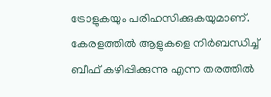ട്രോളുകയും പരിഹസിക്കുകയുമാണ്. കേരളത്തിൽ ആളുകളെ നിർബന്ധിച്ച് ബീഫ് കഴിപ്പിക്കുന്നു എന്ന തരത്തിൽ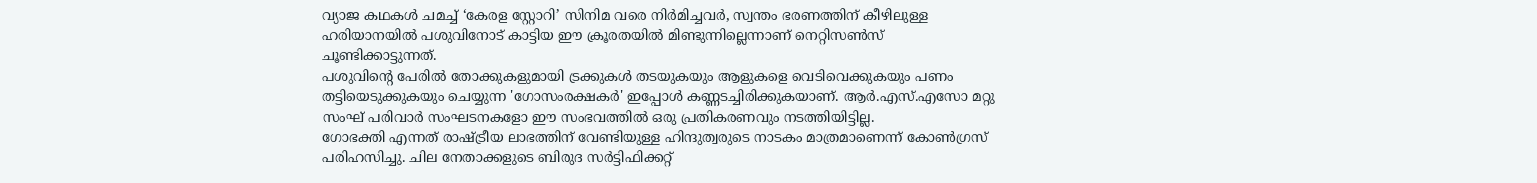വ്യാജ കഥകൾ ചമച്ച് ‘കേരള സ്റ്റോറി’ സിനിമ വരെ നിർമിച്ചവർ, സ്വന്തം ഭരണത്തിന് കീഴിലുള്ള ഹരിയാനയിൽ പശുവിനോട് കാട്ടിയ ഈ ക്രൂരതയിൽ മിണ്ടുന്നില്ലെന്നാണ് നെറ്റിസൺസ് ചൂണ്ടിക്കാട്ടുന്നത്.
പശുവിന്റെ പേരിൽ തോക്കുകളുമായി ട്രക്കുകൾ തടയുകയും ആളുകളെ വെടിവെക്കുകയും പണം തട്ടിയെടുക്കുകയും ചെയ്യുന്ന 'ഗോസംരക്ഷകർ' ഇപ്പോൾ കണ്ണടച്ചിരിക്കുകയാണ്. ആർ.എസ്.എസോ മറ്റു സംഘ് പരിവാർ സംഘടനകളോ ഈ സംഭവത്തിൽ ഒരു പ്രതികരണവും നടത്തിയിട്ടില്ല.
ഗോഭക്തി എന്നത് രാഷ്ട്രീയ ലാഭത്തിന് വേണ്ടിയുള്ള ഹിന്ദുത്വരുടെ നാടകം മാത്രമാണെന്ന് കോൺഗ്രസ് പരിഹസിച്ചു. ചില നേതാക്കളുടെ ബിരുദ സർട്ടിഫിക്കറ്റ്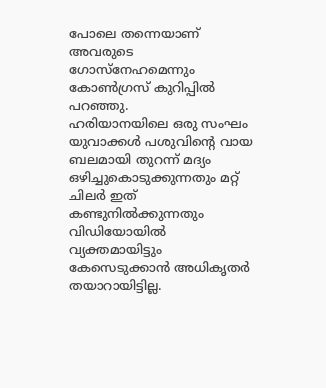പോലെ തന്നെയാണ് അവരുടെ ഗോസ്നേഹമെന്നും കോൺഗ്രസ് കുറിപ്പിൽ പറഞ്ഞു.
ഹരിയാനയിലെ ഒരു സംഘം യുവാക്കൾ പശുവിന്റെ വായ ബലമായി തുറന്ന് മദ്യം ഒഴിച്ചുകൊടുക്കുന്നതും മറ്റ് ചിലർ ഇത് കണ്ടുനിൽക്കുന്നതും വിഡിയോയിൽ വ്യക്തമായിട്ടും കേസെടുക്കാൻ അധികൃതർ തയാറായിട്ടില്ല.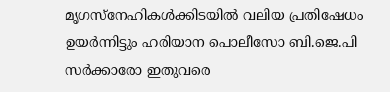മൃഗസ്നേഹികൾക്കിടയിൽ വലിയ പ്രതിഷേധം ഉയർന്നിട്ടും ഹരിയാന പൊലീസോ ബി.ജെ.പി സർക്കാരോ ഇതുവരെ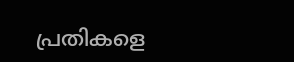പ്രതികളെ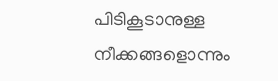പിടികൂടാനുള്ള നീക്കങ്ങളൊന്നും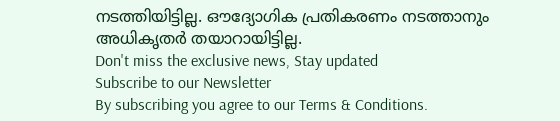നടത്തിയിട്ടില്ല. ഔദ്യോഗിക പ്രതികരണം നടത്താനും അധികൃതർ തയാറായിട്ടില്ല.
Don't miss the exclusive news, Stay updated
Subscribe to our Newsletter
By subscribing you agree to our Terms & Conditions.